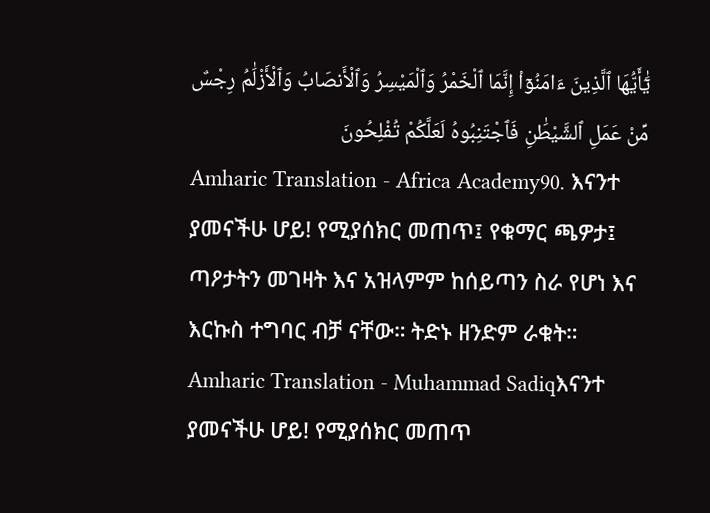يَٰٓأَيُّهَا ٱلَّذِينَ ءَامَنُوٓا۟ إِنَّمَا ٱلْخَمْرُ وَٱلْمَيْسِرُ وَٱلْأَنصَابُ وَٱلْأَزْلَٰمُ رِجْسٌ مِّنْ عَمَلِ ٱلشَّيْطَٰنِ فَٱجْتَنِبُوهُ لَعَلَّكُمْ تُفْلِحُونَ
Amharic Translation - Africa Academy90. እናንተ ያመናችሁ ሆይ! የሚያሰክር መጠጥ፤ የቁማር ጫዎታ፤ ጣዖታትን መገዛት እና አዝላምም ከሰይጣን ስራ የሆነ እና እርኩስ ተግባር ብቻ ናቸው። ትድኑ ዘንድም ራቁት።
Amharic Translation - Muhammad Sadiqእናንተ ያመናችሁ ሆይ! የሚያሰክር መጠጥ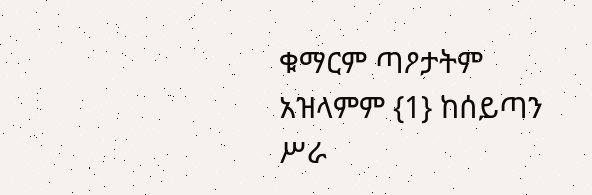ቁማርም ጣዖታትም አዝላምም {1} ከሰይጣን ሥራ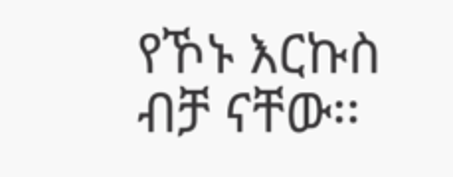የኾኑ እርኩስ ብቻ ናቸው፡፡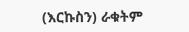(እርኩስን) ራቁትም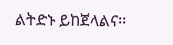ልትድኑ ይከጀላልና፡፡